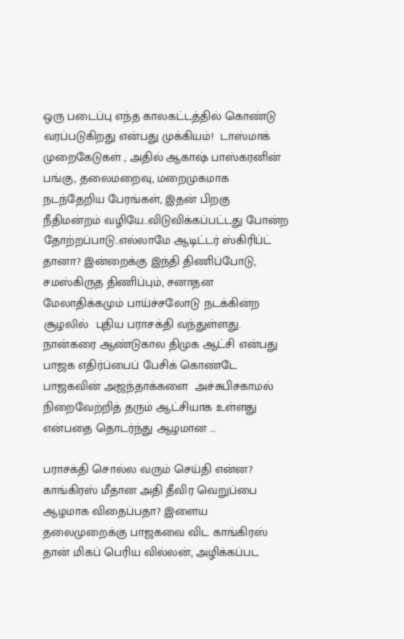ஒரு படைப்பு எந்த காலகட்டத்தில் கொண்டு வரப்படுகிறது என்பது முக்கியம்!  டாஸ்மாக் முறைகேடுகள் , அதில் ஆகாஷ் பாஸ்கரனின் பங்கு, தலைமறைவு, மறைமுகமாக நடந்தேறிய பேரங்கள், இதன் பிறகு நீதிமன்றம் வழியே..விடுவிக்கப்பட்டது போன்ற தோற்றப்பாடு..எல்லாமே ஆடிட்டர் ஸ்கிரிப்ட் தானா? இன்றைக்கு இந்தி திணிப்போடு, சமஸ்கிருத திணிப்பும், சனாதன மேலாதிக்கமும் பாய்ச்சலோடு நடக்கின்ற சூழலில்  புதிய பராசக்தி வந்துள்ளது. நான்கரை ஆண்டுகால திமுக ஆட்சி என்பது பாஜக எதிர்ப்பைப் பேசிக் கொண்டே பாஜகவின் அஜந்தாக்களை  அச்சுபிசகாமல் நிறைவேற்றித் தரும் ஆட்சியாக உள்ளது என்பதை தொடர்ந்து ஆழமான ...

பராசக்தி சொல்ல வரும் செய்தி என்ன? காங்கிரஸ் மீதான அதி தீவிர வெறுப்பை ஆழமாக விதைப்பதா? இளைய தலைமுறைக்கு பாஜகவை விட காங்கிரஸ் தான் மிகப் பெரிய வில்லன், அழிக்கப்பட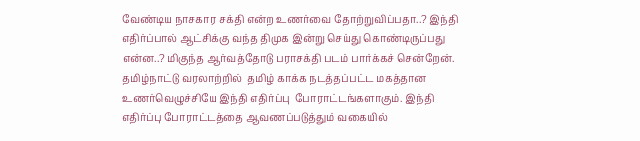வேண்டிய நாசகார சக்தி என்ற உணர்வை தோற்றுவிப்பதா..? இந்தி எதிர்ப்பால் ஆட்சிக்கு வந்த திமுக இன்று செய்து கொண்டிருப்பது என்ன..? மிகுந்த ஆர்வத்தோடு பராசக்தி படம் பார்க்கச் சென்றேன். தமிழ்நாட்டு வரலாற்றில்  தமிழ் காக்க நடத்தப்பட்ட மகத்தான உணர்வெழுச்சியே இந்தி எதிர்ப்பு  போராட்டங்களாகும். இந்தி எதிர்ப்பு போராட்டத்தை ஆவணப்படுத்தும் வகையில்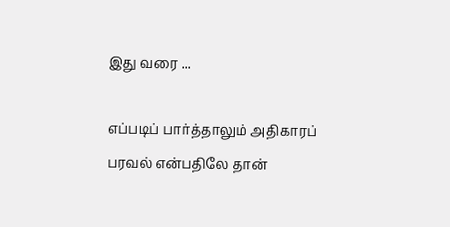இது வரை ...

எப்படிப் பார்த்தாலும் அதிகாரப் பரவல் என்பதிலே தான்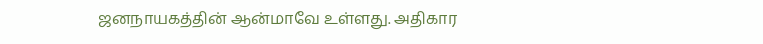ஜனநாயகத்தின் ஆன்மாவே உள்ளது. அதிகார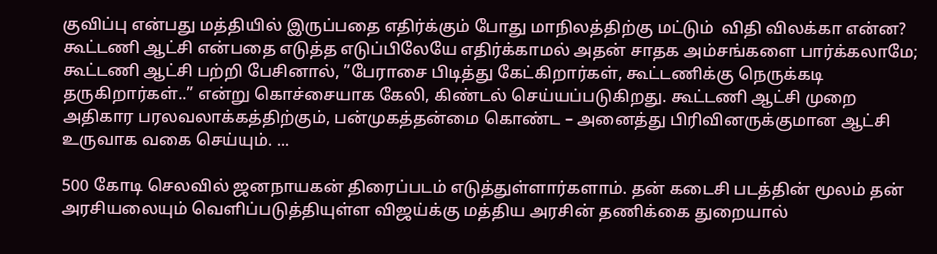குவிப்பு என்பது மத்தியில் இருப்பதை எதிர்க்கும் போது மாநிலத்திற்கு மட்டும்  விதி விலக்கா என்ன? கூட்டணி ஆட்சி என்பதை எடுத்த எடுப்பிலேயே எதிர்க்காமல் அதன் சாதக அம்சங்களை பார்க்கலாமே; கூட்டணி ஆட்சி பற்றி பேசினால், ”பேராசை பிடித்து கேட்கிறார்கள், கூட்டணிக்கு நெருக்கடி தருகிறார்கள்..” என்று கொச்சையாக கேலி, கிண்டல் செய்யப்படுகிறது. கூட்டணி ஆட்சி முறை அதிகார பரலவலாக்கத்திற்கும், பன்முகத்தன்மை கொண்ட – அனைத்து பிரிவினருக்குமான ஆட்சி உருவாக வகை செய்யும். ...

500 கோடி செலவில் ஜனநாயகன் திரைப்படம் எடுத்துள்ளார்களாம். தன் கடைசி படத்தின் மூலம் தன் அரசியலையும் வெளிப்படுத்தியுள்ள விஜய்க்கு மத்திய அரசின் தணிக்கை துறையால்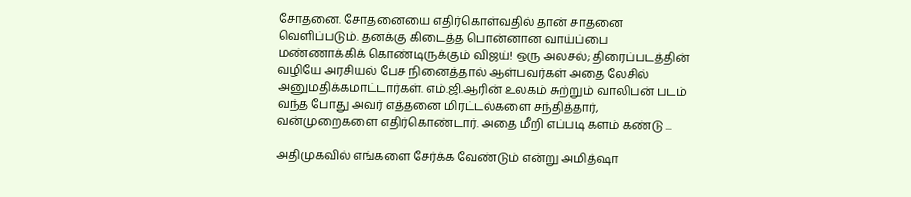சோதனை. சோதனையை எதிர்கொள்வதில் தான் சாதனை வெளிப்படும். தனக்கு கிடைத்த பொன்னான வாய்ப்பை மண்ணாக்கிக் கொண்டிருக்கும் விஜய்! ஒரு அலசல்; திரைப்படத்தின் வழியே அரசியல் பேச நினைத்தால் ஆள்பவர்கள் அதை லேசில் அனுமதிக்கமாட்டார்கள். எம்.ஜி.ஆரின் உலகம் சுற்றும் வாலிபன் படம் வந்த போது அவர் எத்தனை மிரட்டல்களை சந்தித்தார், வன்முறைகளை எதிர்கொண்டார். அதை மீறி எப்படி களம் கண்டு ...

அதிமுகவில் எங்களை சேர்க்க வேண்டும் என்று அமித்ஷா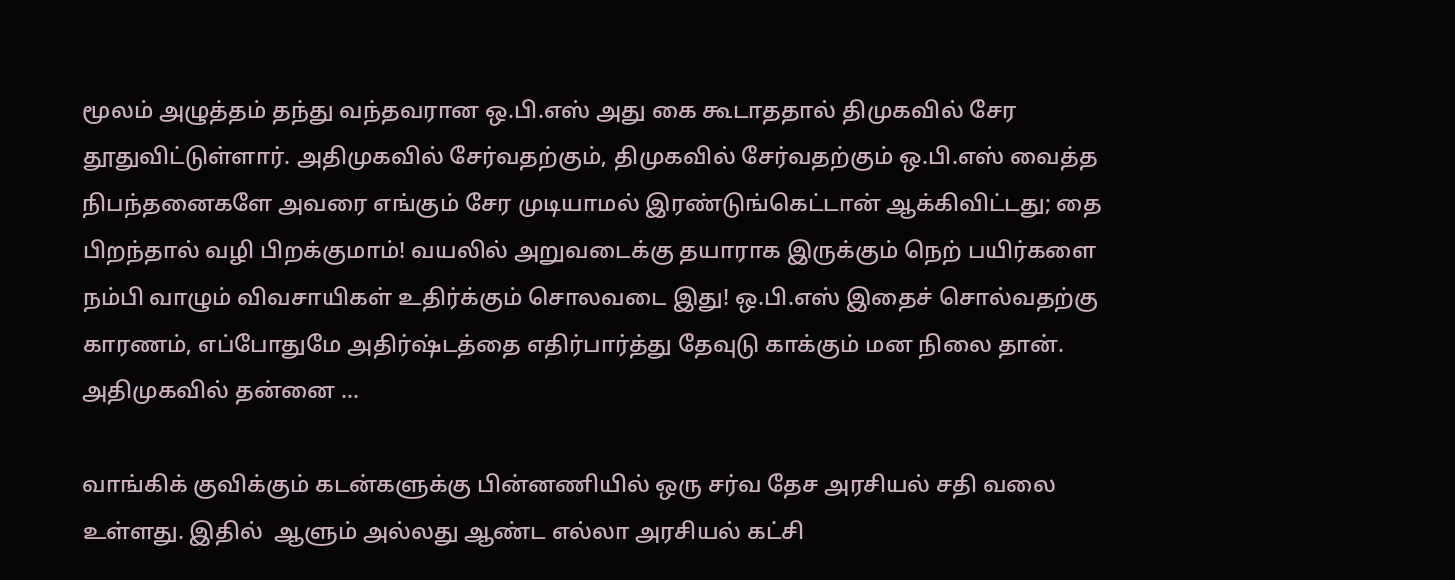மூலம் அழுத்தம் தந்து வந்தவரான ஒ.பி.எஸ் அது கை கூடாததால் திமுகவில் சேர தூதுவிட்டுள்ளார். அதிமுகவில் சேர்வதற்கும், திமுகவில் சேர்வதற்கும் ஒ.பி.எஸ் வைத்த நிபந்தனைகளே அவரை எங்கும் சேர முடியாமல் இரண்டுங்கெட்டான் ஆக்கிவிட்டது; தை பிறந்தால் வழி பிறக்குமாம்! வயலில் அறுவடைக்கு தயாராக இருக்கும் நெற் பயிர்களை நம்பி வாழும் விவசாயிகள் உதிர்க்கும் சொலவடை இது! ஒ.பி.எஸ் இதைச் சொல்வதற்கு காரணம், எப்போதுமே அதிர்ஷ்டத்தை எதிர்பார்த்து தேவுடு காக்கும் மன நிலை தான். அதிமுகவில் தன்னை ...

வாங்கிக் குவிக்கும் கடன்களுக்கு பின்னணியில் ஒரு சர்வ தேச அரசியல் சதி வலை உள்ளது. இதில்  ஆளும் அல்லது ஆண்ட எல்லா அரசியல் கட்சி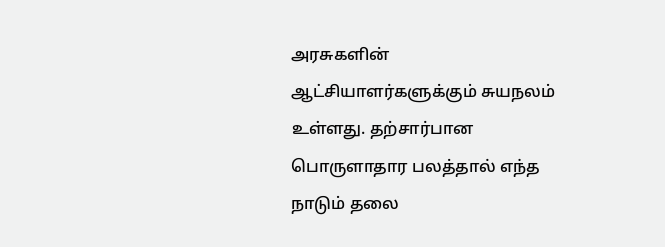அரசுகளின் ஆட்சியாளர்களுக்கும் சுயநலம் உள்ளது. தற்சார்பான பொருளாதார பலத்தால் எந்த நாடும் தலை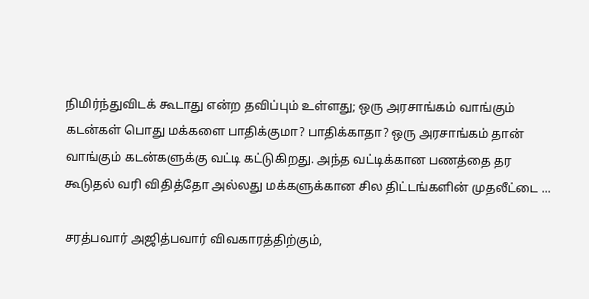நிமிர்ந்துவிடக் கூடாது என்ற தவிப்பும் உள்ளது; ஒரு அரசாங்கம் வாங்கும் கடன்கள் பொது மக்களை பாதிக்குமா? பாதிக்காதா? ஒரு அரசாங்கம் தான் வாங்கும் கடன்களுக்கு வட்டி கட்டுகிறது. அந்த வட்டிக்கான பணத்தை தர கூடுதல் வரி விதித்தோ அல்லது மக்களுக்கான சில திட்டங்களின் முதலீட்டை ...

சரத்பவார் அஜித்பவார் விவகாரத்திற்கும்,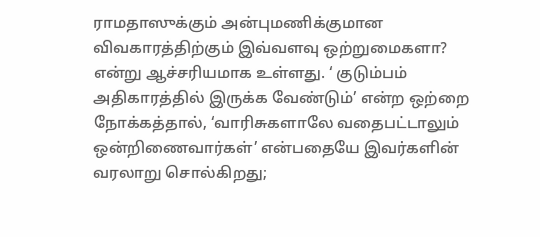ராமதாஸுக்கும் அன்புமணிக்குமான விவகாரத்திற்கும் இவ்வளவு ஒற்றுமைகளா? என்று ஆச்சரியமாக உள்ளது. ‘ குடும்பம் அதிகாரத்தில் இருக்க வேண்டும்’ என்ற ஒற்றை நோக்கத்தால், ‘வாரிசுகளாலே வதைபட்டாலும் ஒன்றிணைவார்கள்’ என்பதையே இவர்களின் வரலாறு சொல்கிறது;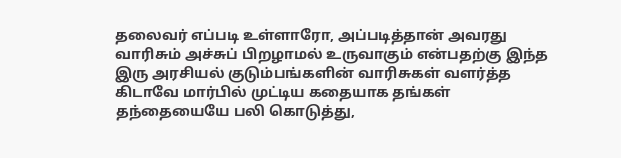தலைவர் எப்படி உள்ளாரோ, அப்படித்தான் அவரது வாரிசும் அச்சுப் பிறழாமல் உருவாகும் என்பதற்கு இந்த இரு அரசியல் குடும்பங்களின் வாரிசுகள் வளர்த்த கிடாவே மார்பில் முட்டிய கதையாக தங்கள் தந்தையையே பலி கொடுத்து,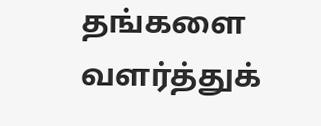தங்களை வளர்த்துக்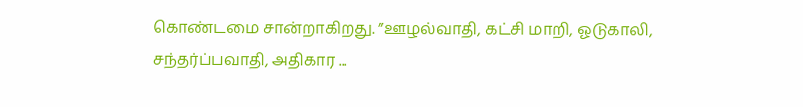கொண்டமை சான்றாகிறது. ”ஊழல்வாதி, கட்சி மாறி, ஓடுகாலி, சந்தர்ப்பவாதி, அதிகார ...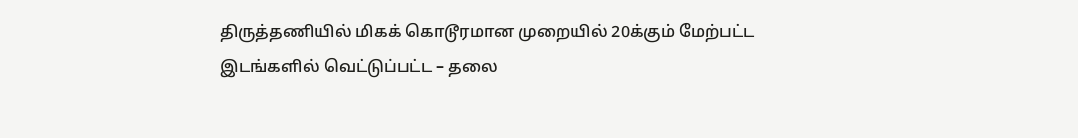திருத்தணியில் மிகக் கொடூரமான முறையில் 20க்கும் மேற்பட்ட இடங்களில் வெட்டுப்பட்ட – தலை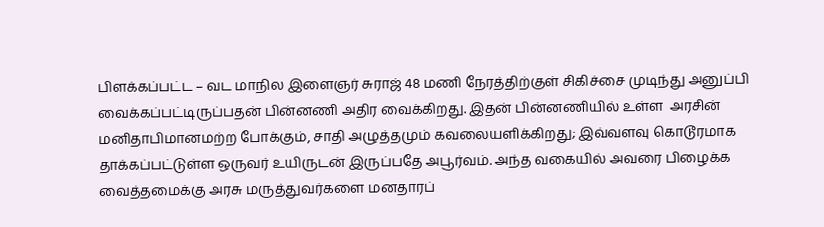பிளக்கப்பட்ட – வட மாநில இளைஞர் சுராஜ் 48 மணி நேரத்திற்குள் சிகிச்சை முடிந்து அனுப்பி வைக்கப்பட்டிருப்பதன் பின்னணி அதிர வைக்கிறது. இதன் பின்னணியில் உள்ள  அரசின் மனிதாபிமானமற்ற போக்கும், சாதி அழுத்தமும் கவலையளிக்கிறது; இவ்வளவு கொடூரமாக தாக்கப்பட்டுள்ள ஒருவர் உயிருடன் இருப்பதே அபூர்வம். அந்த வகையில் அவரை பிழைக்க வைத்தமைக்கு அரசு மருத்துவர்களை மனதாரப்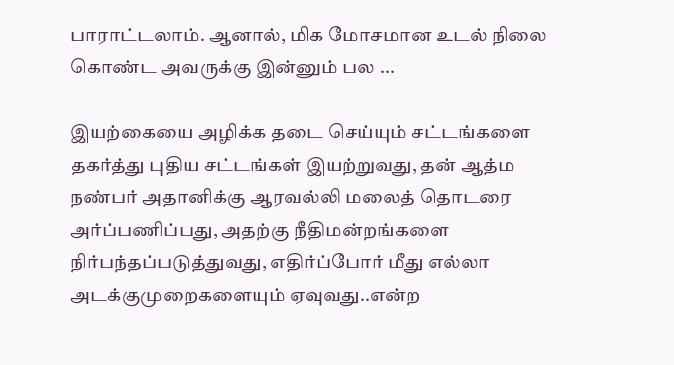பாராட்டலாம். ஆனால், மிக மோசமான உடல் நிலை கொண்ட அவருக்கு இன்னும் பல ...

இயற்கையை அழிக்க தடை செய்யும் சட்டங்களை தகர்த்து புதிய சட்டங்கள் இயற்றுவது, தன் ஆத்ம நண்பர் அதானிக்கு ஆரவல்லி மலைத் தொடரை அர்ப்பணிப்பது, அதற்கு நீதிமன்றங்களை நிர்பந்தப்படுத்துவது, எதிர்ப்போர் மீது எல்லா அடக்குமுறைகளையும் ஏவுவது..என்ற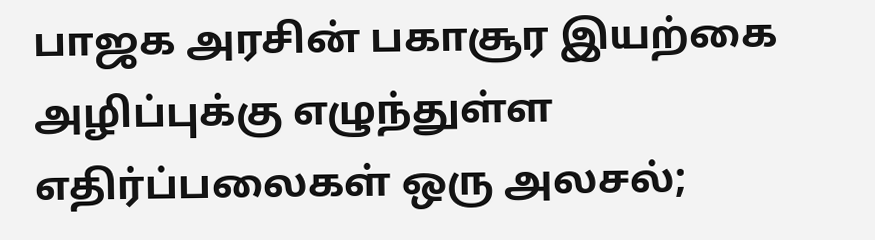பாஜக அரசின் பகாசூர இயற்கை அழிப்புக்கு எழுந்துள்ள எதிர்ப்பலைகள் ஒரு அலசல்;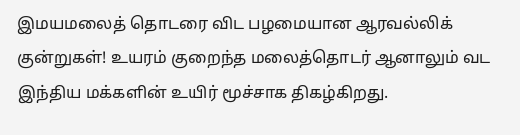இமயமலைத் தொடரை விட பழமையான ஆரவல்லிக் குன்றுகள்! உயரம் குறைந்த மலைத்தொடர் ஆனாலும் வட இந்திய மக்களின் உயிர் மூச்சாக திகழ்கிறது.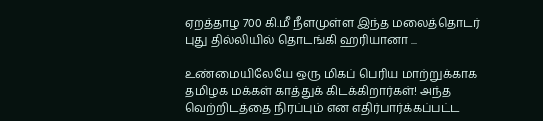ஏறத்தாழ 700 கி.மீ நீளமுள்ள இந்த மலைத்தொடர் புது தில்லியில் தொடங்கி ஹரியானா ...

உண்மையிலேயே ஒரு மிகப் பெரிய மாற்றுக்காக தமிழக மக்கள் காத்துக் கிடக்கிறார்கள்! அந்த வெற்றிடத்தை நிரப்பும் என எதிர்பார்க்கப்பட்ட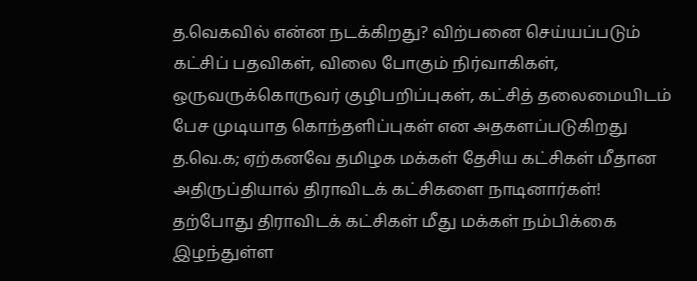த.வெகவில் என்ன நடக்கிறது? விற்பனை செய்யப்படும் கட்சிப் பதவிகள், விலை போகும் நிர்வாகிகள், ஒருவருக்கொருவர் குழிபறிப்புகள், கட்சித் தலைமையிடம் பேச முடியாத கொந்தளிப்புகள் என அதகளப்படுகிறது த.வெ.க; ஏற்கனவே தமிழக மக்கள் தேசிய கட்சிகள் மீதான அதிருப்தியால் திராவிடக் கட்சிகளை நாடினார்கள்! தற்போது திராவிடக் கட்சிகள் மீது மக்கள் நம்பிக்கை இழந்துள்ள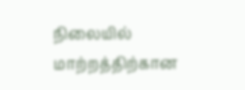நிலையில் மாற்றத்திற்கான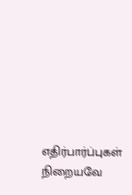எதிர்பார்ப்புகள் நிறையவே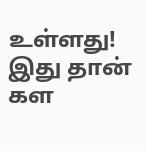உள்ளது! இது தான் கள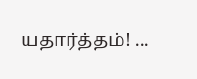யதார்த்தம்! ...